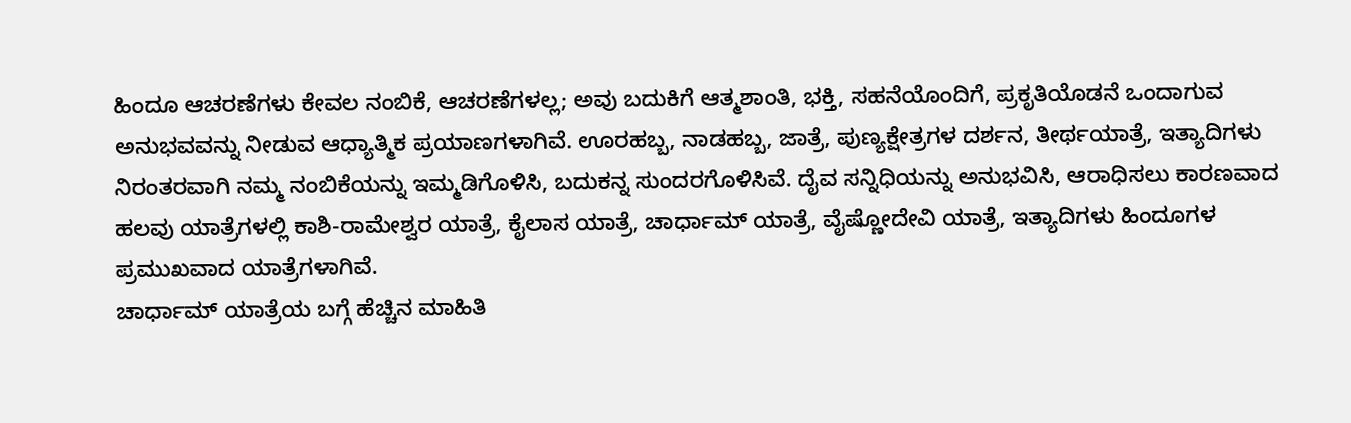ಹಿಂದೂ ಆಚರಣೆಗಳು ಕೇವಲ ನಂಬಿಕೆ, ಆಚರಣೆಗಳಲ್ಲ; ಅವು ಬದುಕಿಗೆ ಆತ್ಮಶಾಂತಿ, ಭಕ್ತಿ, ಸಹನೆಯೊಂದಿಗೆ, ಪ್ರಕೃತಿಯೊಡನೆ ಒಂದಾಗುವ ಅನುಭವವನ್ನು ನೀಡುವ ಆಧ್ಯಾತ್ಮಿಕ ಪ್ರಯಾಣಗಳಾಗಿವೆ. ಊರಹಬ್ಬ, ನಾಡಹಬ್ಬ, ಜಾತ್ರೆ, ಪುಣ್ಯಕ್ಷೇತ್ರಗಳ ದರ್ಶನ, ತೀರ್ಥಯಾತ್ರೆ, ಇತ್ಯಾದಿಗಳು ನಿರಂತರವಾಗಿ ನಮ್ಮ ನಂಬಿಕೆಯನ್ನು ಇಮ್ಮಡಿಗೊಳಿಸಿ, ಬದುಕನ್ನ ಸುಂದರಗೊಳಿಸಿವೆ. ದೈವ ಸನ್ನಿಧಿಯನ್ನು ಅನುಭವಿಸಿ, ಆರಾಧಿಸಲು ಕಾರಣವಾದ ಹಲವು ಯಾತ್ರೆಗಳಲ್ಲಿ ಕಾಶಿ-ರಾಮೇಶ್ವರ ಯಾತ್ರೆ, ಕೈಲಾಸ ಯಾತ್ರೆ, ಚಾರ್ಧಾಮ್ ಯಾತ್ರೆ, ವೈಷ್ಣೋದೇವಿ ಯಾತ್ರೆ, ಇತ್ಯಾದಿಗಳು ಹಿಂದೂಗಳ ಪ್ರಮುಖವಾದ ಯಾತ್ರೆಗಳಾಗಿವೆ.
ಚಾರ್ಧಾಮ್ ಯಾತ್ರೆಯ ಬಗ್ಗೆ ಹೆಚ್ಚಿನ ಮಾಹಿತಿ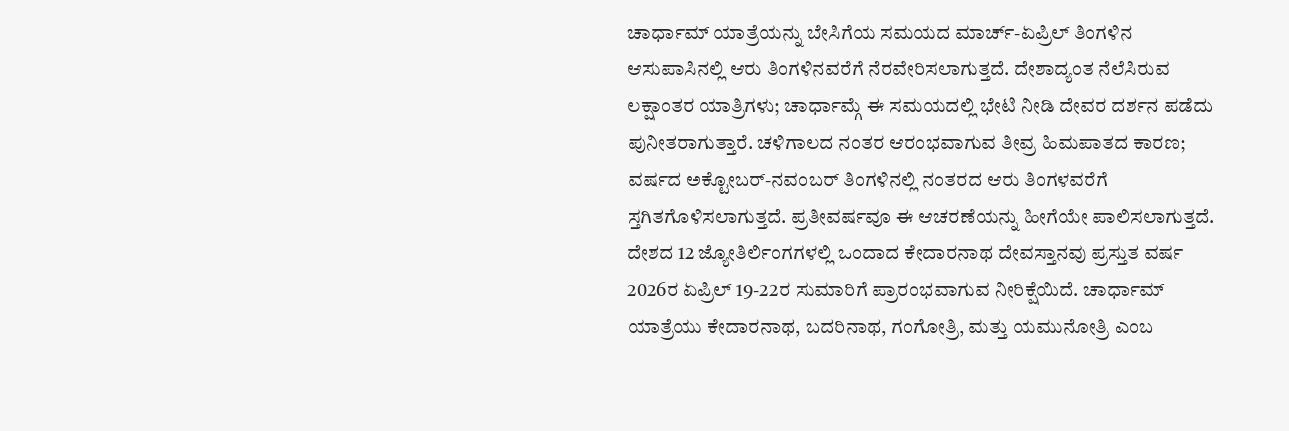ಚಾರ್ಧಾಮ್ ಯಾತ್ರೆಯನ್ನು ಬೇಸಿಗೆಯ ಸಮಯದ ಮಾರ್ಚ್-ಏಪ್ರಿಲ್ ತಿಂಗಳಿನ ಆಸುಪಾಸಿನಲ್ಲಿ ಆರು ತಿಂಗಳಿನವರೆಗೆ ನೆರವೇರಿಸಲಾಗುತ್ತದೆ. ದೇಶಾದ್ಯಂತ ನೆಲೆಸಿರುವ ಲಕ್ಷಾಂತರ ಯಾತ್ರಿಗಳು; ಚಾರ್ಧಾಮ್ಗೆ ಈ ಸಮಯದಲ್ಲಿ ಭೇಟಿ ನೀಡಿ ದೇವರ ದರ್ಶನ ಪಡೆದು ಪುನೀತರಾಗುತ್ತಾರೆ. ಚಳಿಗಾಲದ ನಂತರ ಆರಂಭವಾಗುವ ತೀವ್ರ ಹಿಮಪಾತದ ಕಾರಣ; ವರ್ಷದ ಅಕ್ಟೋಬರ್-ನವಂಬರ್ ತಿಂಗಳಿನಲ್ಲಿ ನಂತರದ ಆರು ತಿಂಗಳವರೆಗೆ ಸ್ತಗಿತಗೊಳಿಸಲಾಗುತ್ತದೆ. ಪ್ರತೀವರ್ಷವೂ ಈ ಆಚರಣೆಯನ್ನು ಹೀಗೆಯೇ ಪಾಲಿಸಲಾಗುತ್ತದೆ.
ದೇಶದ 12 ಜ್ಯೋತಿರ್ಲಿಂಗಗಳಲ್ಲಿ ಒಂದಾದ ಕೇದಾರನಾಥ ದೇವಸ್ತಾನವು ಪ್ರಸ್ತುತ ವರ್ಷ 2026ರ ಏಪ್ರಿಲ್ 19-22ರ ಸುಮಾರಿಗೆ ಪ್ರಾರಂಭವಾಗುವ ನೀರಿಕ್ಷೆಯಿದೆ. ಚಾರ್ಧಾಮ್ ಯಾತ್ರೆಯು ಕೇದಾರನಾಥ, ಬದರಿನಾಥ, ಗಂಗೋತ್ರಿ, ಮತ್ತು ಯಮುನೋತ್ರಿ ಎಂಬ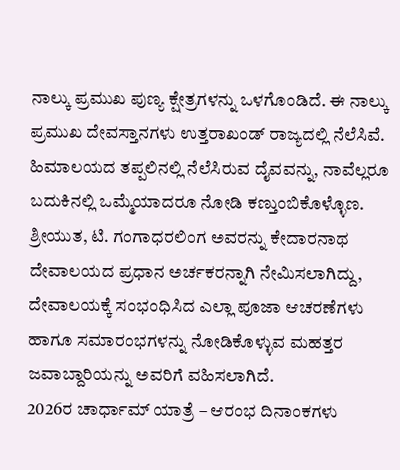ನಾಲ್ಕು ಪ್ರಮುಖ ಪುಣ್ಯ ಕ್ಷೇತ್ರಗಳನ್ನು ಒಳಗೊಂಡಿದೆ. ಈ ನಾಲ್ಕು ಪ್ರಮುಖ ದೇವಸ್ತಾನಗಳು ಉತ್ತರಾಖಂಡ್ ರಾಜ್ಯದಲ್ಲಿ ನೆಲೆಸಿವೆ. ಹಿಮಾಲಯದ ತಪ್ಪಲಿನಲ್ಲಿ ನೆಲೆಸಿರುವ ದೈವವನ್ನು, ನಾವೆಲ್ಲರೂ ಬದುಕಿನಲ್ಲಿ ಒಮ್ಮೆಯಾದರೂ ನೋಡಿ ಕಣ್ತುಂಬಿಕೊಳ್ಳೊಣ.
ಶ್ರೀಯುತ, ಟಿ. ಗಂಗಾಧರಲಿಂಗ ಅವರನ್ನು ಕೇದಾರನಾಥ ದೇವಾಲಯದ ಪ್ರಧಾನ ಅರ್ಚಕರನ್ನಾಗಿ ನೇಮಿಸಲಾಗಿದ್ದು, ದೇವಾಲಯಕ್ಕೆ ಸಂಭಂಧಿಸಿದ ಎಲ್ಲಾ ಪೂಜಾ ಆಚರಣೆಗಳು ಹಾಗೂ ಸಮಾರಂಭಗಳನ್ನು ನೋಡಿಕೊಳ್ಳುವ ಮಹತ್ತರ ಜವಾಬ್ದಾರಿಯನ್ನು ಅವರಿಗೆ ವಹಿಸಲಾಗಿದೆ.
2026ರ ಚಾರ್ಧಾಮ್ ಯಾತ್ರೆ – ಆರಂಭ ದಿನಾಂಕಗಳು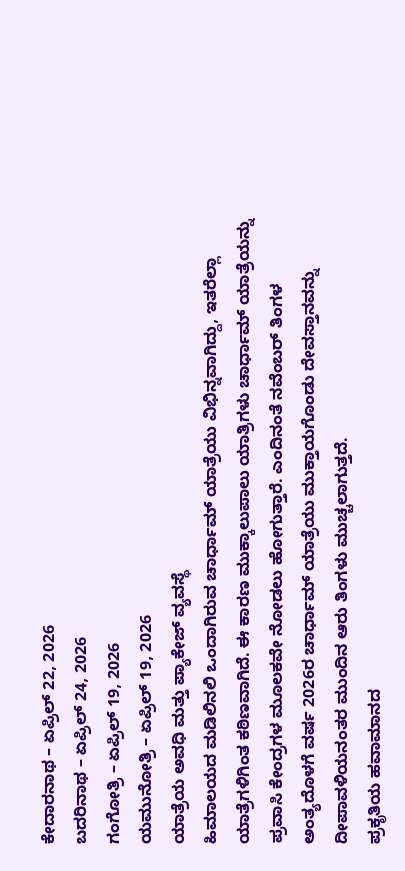ಕೇದಾರನಾಥ – ಏಪ್ರಿಲ್ 22, 2026
ಬದರಿನಾಥ – ಏಪ್ರಿಲ್ 24, 2026
ಗಂಗೋತ್ರಿ – ಏಪ್ರಿಲ್ 19, 2026
ಯಮುನೋತ್ರಿ – ಏಪ್ರಿಲ್ 19, 2026
ಯಾತ್ರೆಯ ಅವಧಿ ಮತ್ತು ಪ್ಯಾಕೇಜ್ ವ್ಯವಸ್ಥೆ
ಹಿಮಾಲಯದ ಮಡಿಲಿನಲಿ ಒಂದಾಗಿರುವ ಚಾರ್ಧಾಮ್ ಯಾತ್ರೆಯು ವಿಭಿನ್ನವಾಗಿದ್ದು, ಇತರೆಲ್ಲಾ ಯಾತ್ರೆಗಳಿಗಿಂತ ಕಠಿಣವಾಗಿದೆ. ಈ ಕಾರಣ ಮುಕ್ಕಾಲುಪಾಲು ಯಾತ್ರಿಗಳು ಚಾರ್ಧಾಮ್ ಯಾತ್ರೆಯನ್ನು ಪ್ರವಾಸಿ ಕೇಂದ್ರಗಳ ಮೂಲಕವೇ ನೋಡಲು ಹೋಗುತ್ತಾರೆ. ಎಂದಿನಂತೆ ನವೆಂಬರ್ ತಿಂಗಳ ಅಂತ್ಯದೊಳಗೆ ವರ್ಷ 2026ರ ಚಾರ್ಧಾಮ್ ಯಾತ್ರೆಯು ಮುಕ್ತಾಯಗೊಂಡು ದೇವಸ್ತಾನವನ್ನು ದೀಪಾವಳಿಯನಂತರ ಮುಂದಿನ ಆರು ತಿಂಗಳು ಮುಚ್ಚಲಾಗುತ್ತದೆ.
ಪ್ರಕೃತಿಯ ಹವಾಮಾನದ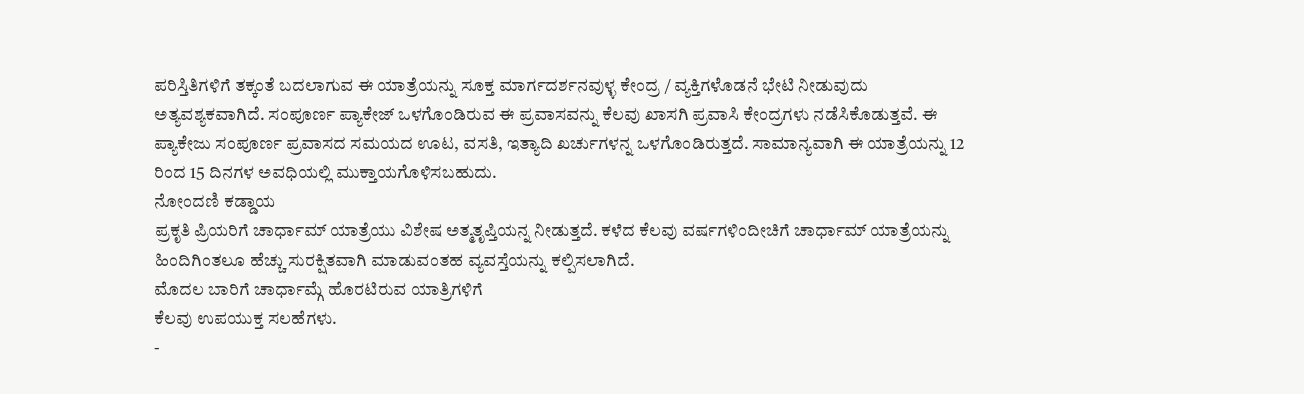ಪರಿಸ್ತಿತಿಗಳಿಗೆ ತಕ್ಕಂತೆ ಬದಲಾಗುವ ಈ ಯಾತ್ರೆಯನ್ನು ಸೂಕ್ತ ಮಾರ್ಗದರ್ಶನವುಳ್ಳ ಕೇಂದ್ರ / ವ್ಯಕ್ತಿಗಳೊಡನೆ ಭೇಟಿ ನೀಡುವುದು ಅತ್ಯವಶ್ಯಕವಾಗಿದೆ. ಸಂಪೂರ್ಣ ಪ್ಯಾಕೇಜ್ ಒಳಗೊಂಡಿರುವ ಈ ಪ್ರವಾಸವನ್ನು ಕೆಲವು ಖಾಸಗಿ ಪ್ರವಾಸಿ ಕೇಂದ್ರಗಳು ನಡೆಸಿಕೊಡುತ್ತವೆ. ಈ ಪ್ಯಾಕೇಜು ಸಂಪೂರ್ಣ ಪ್ರವಾಸದ ಸಮಯದ ಊಟ, ವಸತಿ, ಇತ್ಯಾದಿ ಖರ್ಚುಗಳನ್ನ ಒಳಗೊಂಡಿರುತ್ತದೆ. ಸಾಮಾನ್ಯವಾಗಿ ಈ ಯಾತ್ರೆಯನ್ನು 12 ರಿಂದ 15 ದಿನಗಳ ಅವಧಿಯಲ್ಲಿ ಮುಕ್ತಾಯಗೊಳಿಸಬಹುದು.
ನೋಂದಣಿ ಕಡ್ಡಾಯ
ಪ್ರಕೃತಿ ಪ್ರಿಯರಿಗೆ ಚಾರ್ಧಾಮ್ ಯಾತ್ರೆಯು ವಿಶೇಷ ಅತ್ಮತೃಪ್ತಿಯನ್ನ ನೀಡುತ್ತದೆ. ಕಳೆದ ಕೆಲವು ವರ್ಷಗಳಿಂದೀಚಿಗೆ ಚಾರ್ಧಾಮ್ ಯಾತ್ರೆಯನ್ನು ಹಿಂದಿಗಿಂತಲೂ ಹೆಚ್ಚು ಸುರಕ್ಷಿತವಾಗಿ ಮಾಡುವಂತಹ ವ್ಯವಸ್ತೆಯನ್ನು ಕಲ್ಪಿಸಲಾಗಿದೆ.
ಮೊದಲ ಬಾರಿಗೆ ಚಾರ್ಧಾಮ್ಗೆ ಹೊರಟಿರುವ ಯಾತ್ರಿಗಳಿಗೆ
ಕೆಲವು ಉಪಯುಕ್ತ ಸಲಹೆಗಳು.
-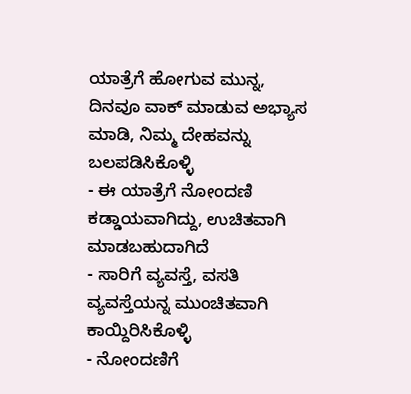ಯಾತ್ರೆಗೆ ಹೋಗುವ ಮುನ್ನ, ದಿನವೂ ವಾಕ್ ಮಾಡುವ ಅಭ್ಯಾಸ ಮಾಡಿ, ನಿಮ್ಮ ದೇಹವನ್ನು ಬಲಪಡಿಸಿಕೊಳ್ಳಿ
- ಈ ಯಾತ್ರೆಗೆ ನೋಂದಣಿ ಕಡ್ಡಾಯವಾಗಿದ್ದು, ಉಚಿತವಾಗಿ ಮಾಡಬಹುದಾಗಿದೆ
- ಸಾರಿಗೆ ವ್ಯವಸ್ತೆ, ವಸತಿ ವ್ಯವಸ್ತೆಯನ್ನ ಮುಂಚಿತವಾಗಿ ಕಾಯ್ದಿರಿಸಿಕೊಳ್ಳಿ
- ನೋಂದಣಿಗೆ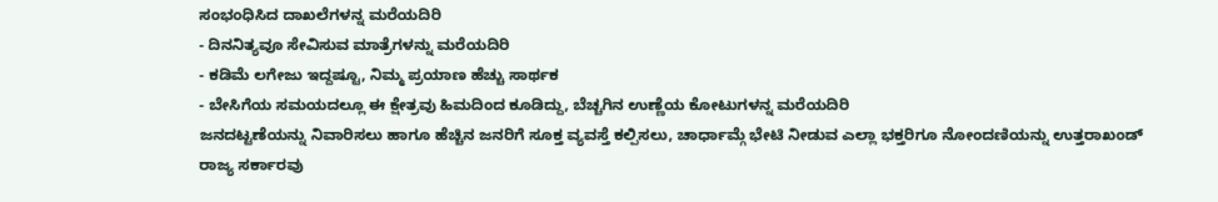ಸಂಭಂಧಿಸಿದ ದಾಖಲೆಗಳನ್ನ ಮರೆಯದಿರಿ
- ದಿನನಿತ್ಯವೂ ಸೇವಿಸುವ ಮಾತ್ರೆಗಳನ್ನು ಮರೆಯದಿರಿ
- ಕಡಿಮೆ ಲಗೇಜು ಇದ್ದಷ್ಟೂ, ನಿಮ್ಮ ಪ್ರಯಾಣ ಹೆಚ್ಚು ಸಾರ್ಥಕ
- ಬೇಸಿಗೆಯ ಸಮಯದಲ್ಲೂ ಈ ಕ್ಷೇತ್ರವು ಹಿಮದಿಂದ ಕೂಡಿದ್ದು, ಬೆಚ್ಚಗಿನ ಉಣ್ಣೆಯ ಕೋಟುಗಳನ್ನ ಮರೆಯದಿರಿ
ಜನದಟ್ಟಣೆಯನ್ನು ನಿವಾರಿಸಲು ಹಾಗೂ ಹೆಚ್ಚಿನ ಜನರಿಗೆ ಸೂಕ್ತ ವ್ಯವಸ್ತೆ ಕಲ್ಪಿಸಲು, ಚಾರ್ಧಾಮ್ಗೆ ಭೇಟಿ ನೀಡುವ ಎಲ್ಲಾ ಭಕ್ತರಿಗೂ ನೋಂದಣಿಯನ್ನು ಉತ್ತರಾಖಂಡ್ ರಾಜ್ಯ ಸರ್ಕಾರವು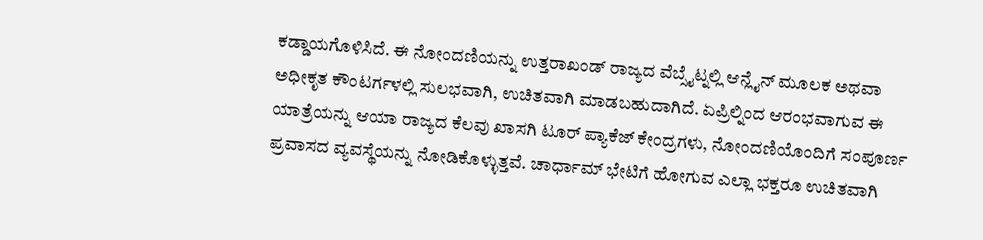ಕಡ್ಡಾಯಗೊಳಿಸಿದೆ. ಈ ನೋಂದಣಿಯನ್ನು ಉತ್ತರಾಖಂಡ್ ರಾಜ್ಯದ ವೆಬ್ಸೈಟ್ನಲ್ಲಿ ಆನ್ಲೈನ್ ಮೂಲಕ ಅಥವಾ ಅಧೀಕೃತ ಕೌಂಟರ್ಗಳಲ್ಲಿ ಸುಲಭವಾಗಿ, ಉಚಿತವಾಗಿ ಮಾಡಬಹುದಾಗಿದೆ. ಏಪ್ರಿಲ್ನಿಂದ ಆರಂಭವಾಗುವ ಈ ಯಾತ್ರೆಯನ್ನು ಆಯಾ ರಾಜ್ಯದ ಕೆಲವು ಖಾಸಗಿ ಟೂರ್ ಪ್ಯಾಕೆಜ್ ಕೇಂದ್ರಗಳು, ನೋಂದಣಿಯೊಂದಿಗೆ ಸಂಪೂರ್ಣ ಪ್ರವಾಸದ ವ್ಯವಸ್ಥೆಯನ್ನು ನೋಡಿಕೊಳ್ಳುತ್ತವೆ. ಚಾರ್ಧಾಮ್ ಭೇಟಿಗೆ ಹೋಗುವ ಎಲ್ಲಾ ಭಕ್ತರೂ ಉಚಿತವಾಗಿ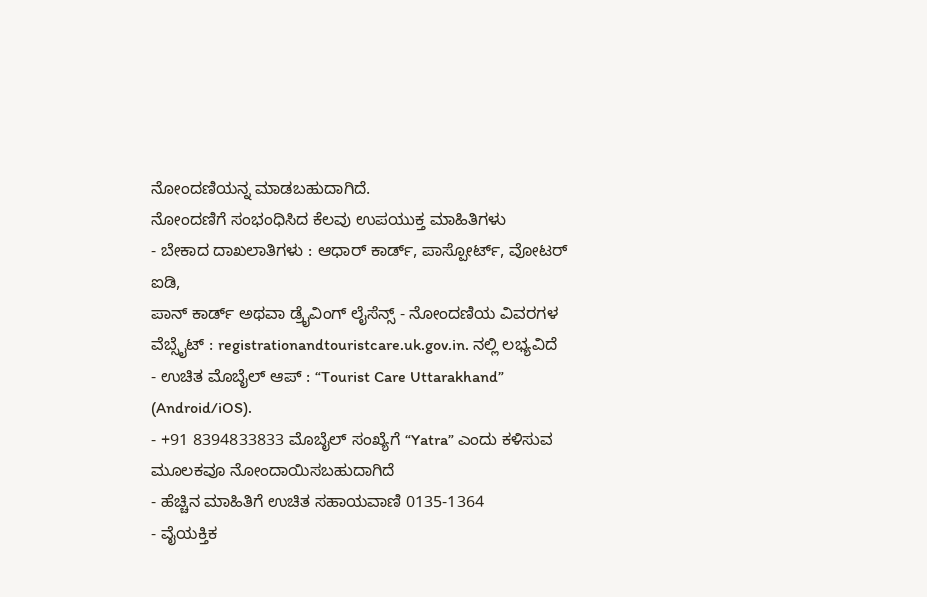ನೋಂದಣಿಯನ್ನ ಮಾಡಬಹುದಾಗಿದೆ.
ನೋಂದಣಿಗೆ ಸಂಭಂಧಿಸಿದ ಕೆಲವು ಉಪಯುಕ್ತ ಮಾಹಿತಿಗಳು
- ಬೇಕಾದ ದಾಖಲಾತಿಗಳು : ಆಧಾರ್ ಕಾರ್ಡ್, ಪಾಸ್ಪೋರ್ಟ್, ವೋಟರ್ ಐಡಿ,
ಪಾನ್ ಕಾರ್ಡ್ ಅಥವಾ ಡ್ರೈವಿಂಗ್ ಲೈಸೆನ್ಸ್ - ನೋಂದಣಿಯ ವಿವರಗಳ ವೆಬ್ಸೈಟ್ : registrationandtouristcare.uk.gov.in. ನಲ್ಲಿ ಲಭ್ಯವಿದೆ
- ಉಚಿತ ಮೊಬೈಲ್ ಆಪ್ : “Tourist Care Uttarakhand” (Android/iOS).
- +91 8394833833 ಮೊಬೈಲ್ ಸಂಖ್ಯೆಗೆ “Yatra” ಎಂದು ಕಳಿಸುವ ಮೂಲಕವೂ ನೋಂದಾಯಿಸಬಹುದಾಗಿದೆ
- ಹೆಚ್ಚಿನ ಮಾಹಿತಿಗೆ ಉಚಿತ ಸಹಾಯವಾಣಿ 0135-1364
- ವೈಯಕ್ತಿಕ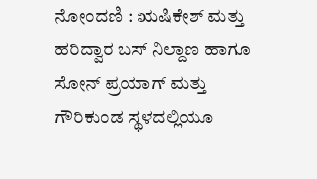ನೋಂದಣಿ : ಋಷಿಕೇಶ್ ಮತ್ತು ಹರಿದ್ವಾರ ಬಸ್ ನಿಲ್ದಾಣ ಹಾಗೂ
ಸೋನ್ ಪ್ರಯಾಗ್ ಮತ್ತು ಗೌರಿಕುಂಡ ಸ್ಥಳದಲ್ಲಿಯೂ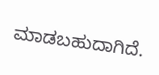ಮಾಡಬಹುದಾಗಿದೆ.